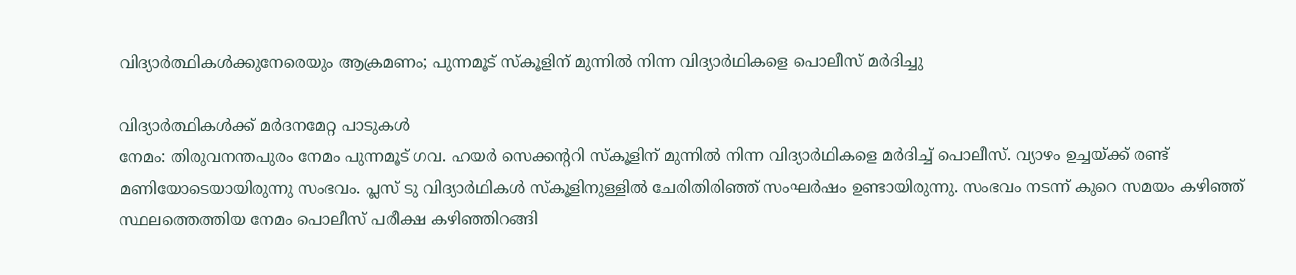വിദ്യാർത്ഥികൾക്കുനേരെയും ആക്രമണം; പുന്നമൂട് സ്കൂളിന് മുന്നിൽ നിന്ന വിദ്യാർഥികളെ പൊലീസ് മർദിച്ചു

വിദ്യാർത്ഥികൾക്ക് മർദനമേറ്റ പാടുകൾ
നേമം: തിരുവനന്തപുരം നേമം പുന്നമൂട് ഗവ. ഹയർ സെക്കൻ്ററി സ്കൂളിന് മുന്നിൽ നിന്ന വിദ്യാർഥികളെ മർദിച്ച് പൊലീസ്. വ്യാഴം ഉച്ചയ്ക്ക് രണ്ട് മണിയോടെയായിരുന്നു സംഭവം. പ്ലസ് ടു വിദ്യാർഥികൾ സ്കൂളിനുള്ളിൽ ചേരിതിരിഞ്ഞ് സംഘർഷം ഉണ്ടായിരുന്നു. സംഭവം നടന്ന് കുറെ സമയം കഴിഞ്ഞ് സ്ഥലത്തെത്തിയ നേമം പൊലീസ് പരീക്ഷ കഴിഞ്ഞിറങ്ങി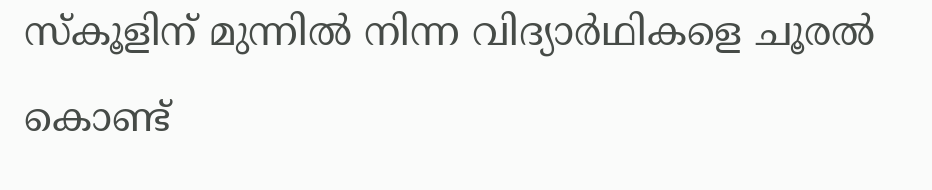സ്കൂളിന് മുന്നിൽ നിന്ന വിദ്യാർഥികളെ ചൂരൽ കൊണ്ട്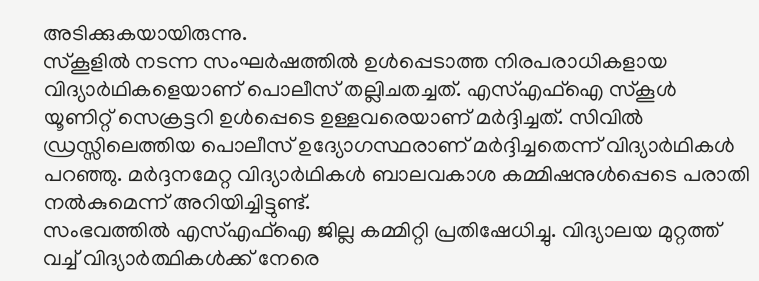അടിക്കുകയായിരുന്നു.
സ്കൂളിൽ നടന്ന സംഘർഷത്തിൽ ഉൾപ്പെടാത്ത നിരപരാധികളായ വിദ്യാർഥികളെയാണ് പൊലീസ് തല്ലിചതച്ചത്. എസ്എഫ്ഐ സ്കൂൾ യൂണിറ്റ് സെക്രട്ടറി ഉൾപ്പെടെ ഉള്ളവരെയാണ് മർദ്ദിച്ചത്. സിവിൽ ഡ്രസ്സിലെത്തിയ പൊലീസ് ഉദ്യോഗസ്ഥരാണ് മർദ്ദിച്ചതെന്ന് വിദ്യാർഥികൾ പറഞ്ഞു. മർദ്ദനമേറ്റ വിദ്യാർഥികൾ ബാലവകാശ കമ്മിഷനുൾപ്പെടെ പരാതി നൽകുമെന്ന് അറിയിച്ചിട്ടുണ്ട്.
സംഭവത്തിൽ എസ്എഫ്ഐ ജില്ല കമ്മിറ്റി പ്രതിഷേധിച്ചു. വിദ്യാലയ മുറ്റത്ത് വച്ച് വിദ്യാർത്ഥികൾക്ക് നേരെ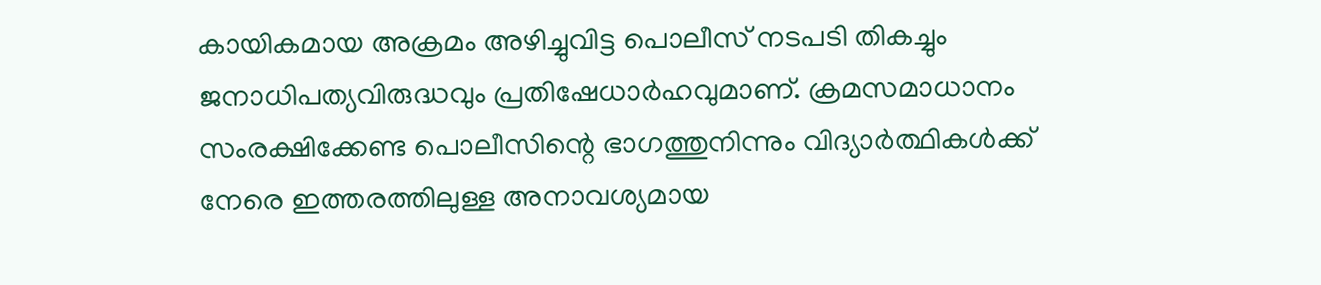കായികമായ അക്രമം അഴിച്ചുവിട്ട പൊലീസ് നടപടി തികച്ചും ജനാധിപത്യവിരുദ്ധവും പ്രതിഷേധാർഹവുമാണ്. ക്രമസമാധാനം സംരക്ഷിക്കേണ്ട പൊലീസിന്റെ ഭാഗത്തുനിന്നും വിദ്യാർത്ഥികൾക്ക് നേരെ ഇത്തരത്തിലുള്ള അനാവശ്യമായ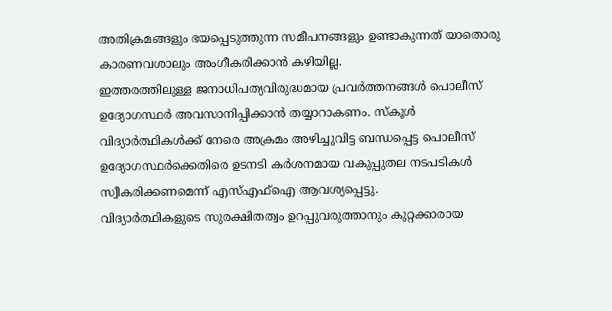അതിക്രമങ്ങളും ഭയപ്പെടുത്തുന്ന സമീപനങ്ങളും ഉണ്ടാകുന്നത് യാതൊരു കാരണവശാലും അംഗീകരിക്കാൻ കഴിയില്ല.
ഇത്തരത്തിലുള്ള ജനാധിപത്യവിരുദ്ധമായ പ്രവർത്തനങ്ങൾ പൊലീസ് ഉദ്യോഗസ്ഥർ അവസാനിപ്പിക്കാൻ തയ്യാറാകണം. സ്കൂൾ വിദ്യാർത്ഥികൾക്ക് നേരെ അക്രമം അഴിച്ചുവിട്ട ബന്ധപ്പെട്ട പൊലീസ് ഉദ്യോഗസ്ഥർക്കെതിരെ ഉടനടി കർശനമായ വകുപ്പുതല നടപടികൾ സ്വീകരിക്കണമെന്ന് എസ്എഫ്ഐ ആവശ്യപ്പെട്ടു.
വിദ്യാർത്ഥികളുടെ സുരക്ഷിതത്വം ഉറപ്പുവരുത്താനും കുറ്റക്കാരായ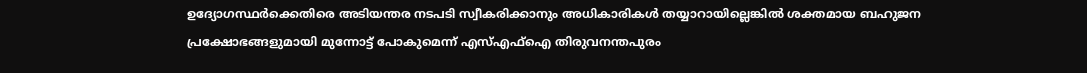ഉദ്യോഗസ്ഥർക്കെതിരെ അടിയന്തര നടപടി സ്വീകരിക്കാനും അധികാരികൾ തയ്യാറായില്ലെങ്കിൽ ശക്തമായ ബഹുജന പ്രക്ഷോഭങ്ങളുമായി മുന്നോട്ട് പോകുമെന്ന് എസ്എഫ്ഐ തിരുവനന്തപുരം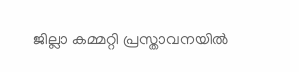ജില്ലാ കമ്മറ്റി പ്രസ്താവനയിൽ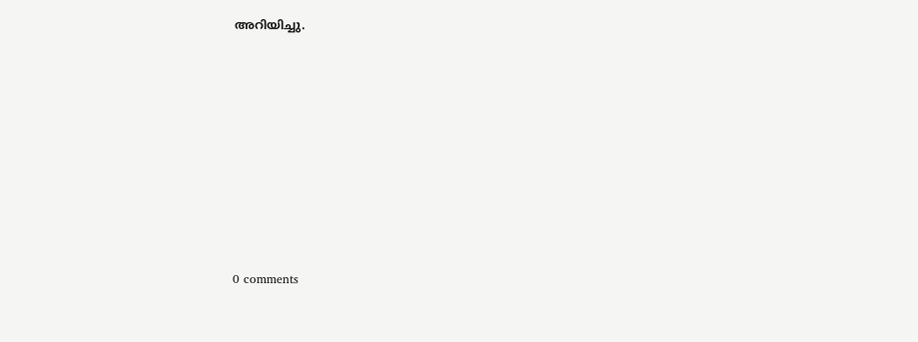അറിയിച്ചു.









0 comments